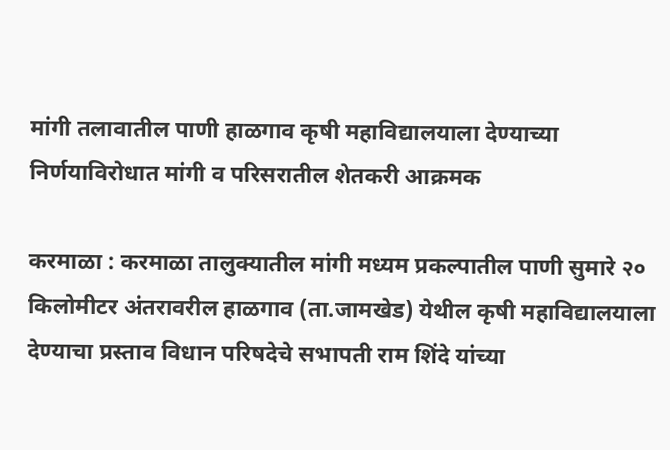मांगी तलावातील पाणी हाळगाव कृषी महाविद्यालयाला देण्याच्या निर्णयाविरोधात मांगी व परिसरातील शेतकरी आक्रमक

करमाळा : करमाळा तालुक्यातील मांगी मध्यम प्रकल्पातील पाणी सुमारे २० किलोमीटर अंतरावरील हाळगाव (ता.जामखेड) येथील कृषी महाविद्यालयाला देण्याचा प्रस्ताव विधान परिषदेचे सभापती राम शिंदे यांच्या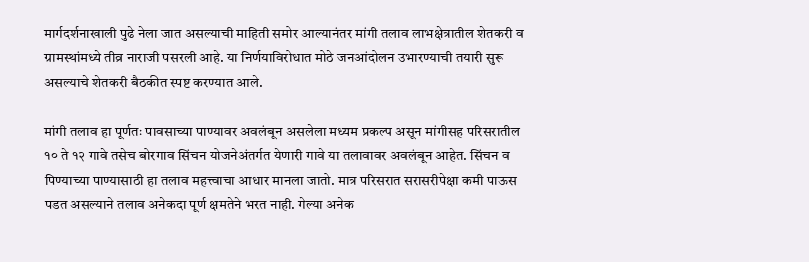मार्गदर्शनाखाली पुढे नेला जात असल्याची माहिती समोर आल्यानंतर मांगी तलाव लाभक्षेत्रातील शेतकरी व ग्रामस्थांमध्ये तीव्र नाराजी पसरली आहे. या निर्णयाविरोधात मोठे जनआंदोलन उभारण्याची तयारी सुरू असल्याचे शेतकरी बैठकीत स्पष्ट करण्यात आले.

मांगी तलाव हा पूर्णतः पावसाच्या पाण्यावर अवलंबून असलेला मध्यम प्रकल्प असून मांगीसह परिसरातील १० ते १२ गावे तसेच बोरगाव सिंचन योजनेअंतर्गत येणारी गावे या तलावावर अवलंबून आहेत. सिंचन व पिण्याच्या पाण्यासाठी हा तलाव महत्त्वाचा आधार मानला जातो. मात्र परिसरात सरासरीपेक्षा कमी पाऊस पडत असल्याने तलाव अनेकदा पूर्ण क्षमतेने भरत नाही. गेल्या अनेक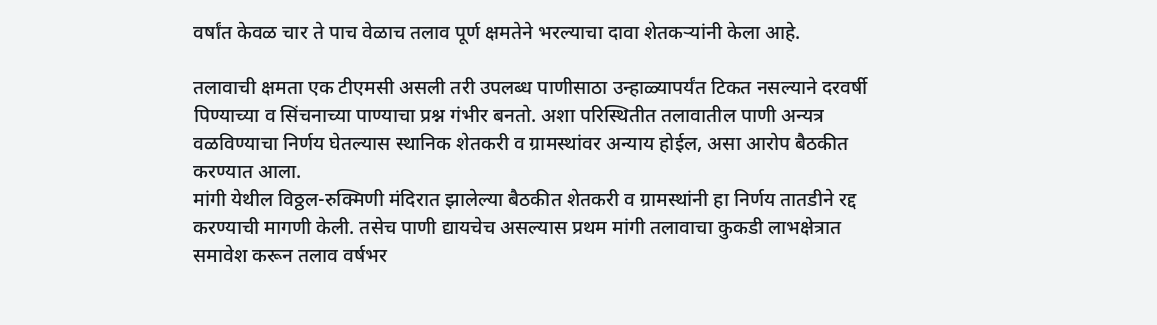वर्षांत केवळ चार ते पाच वेळाच तलाव पूर्ण क्षमतेने भरल्याचा दावा शेतकऱ्यांनी केला आहे.

तलावाची क्षमता एक टीएमसी असली तरी उपलब्ध पाणीसाठा उन्हाळ्यापर्यंत टिकत नसल्याने दरवर्षी पिण्याच्या व सिंचनाच्या पाण्याचा प्रश्न गंभीर बनतो. अशा परिस्थितीत तलावातील पाणी अन्यत्र वळविण्याचा निर्णय घेतल्यास स्थानिक शेतकरी व ग्रामस्थांवर अन्याय होईल, असा आरोप बैठकीत करण्यात आला.
मांगी येथील विठ्ठल-रुक्मिणी मंदिरात झालेल्या बैठकीत शेतकरी व ग्रामस्थांनी हा निर्णय तातडीने रद्द करण्याची मागणी केली. तसेच पाणी द्यायचेच असल्यास प्रथम मांगी तलावाचा कुकडी लाभक्षेत्रात समावेश करून तलाव वर्षभर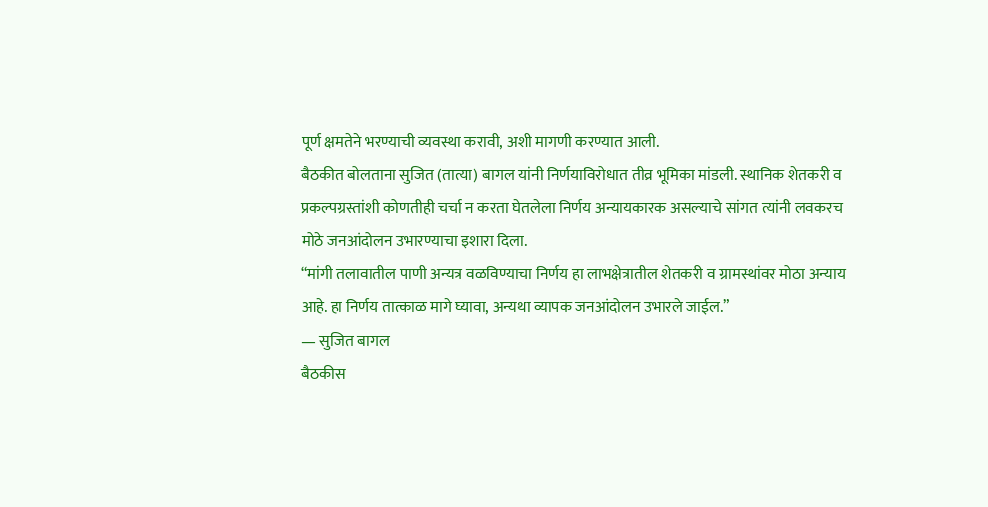पूर्ण क्षमतेने भरण्याची व्यवस्था करावी, अशी मागणी करण्यात आली.
बैठकीत बोलताना सुजित (तात्या) बागल यांनी निर्णयाविरोधात तीव्र भूमिका मांडली. स्थानिक शेतकरी व प्रकल्पग्रस्तांशी कोणतीही चर्चा न करता घेतलेला निर्णय अन्यायकारक असल्याचे सांगत त्यांनी लवकरच मोठे जनआंदोलन उभारण्याचा इशारा दिला.
“मांगी तलावातील पाणी अन्यत्र वळविण्याचा निर्णय हा लाभक्षेत्रातील शेतकरी व ग्रामस्थांवर मोठा अन्याय आहे. हा निर्णय तात्काळ मागे घ्यावा, अन्यथा व्यापक जनआंदोलन उभारले जाईल.”
— सुजित बागल
बैठकीस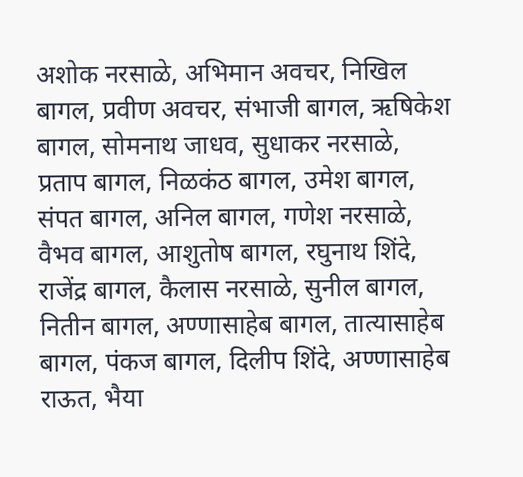अशोक नरसाळे, अभिमान अवचर, निखिल बागल, प्रवीण अवचर, संभाजी बागल, ऋषिकेश बागल, सोमनाथ जाधव, सुधाकर नरसाळे, प्रताप बागल, निळकंठ बागल, उमेश बागल, संपत बागल, अनिल बागल, गणेश नरसाळे, वैभव बागल, आशुतोष बागल, रघुनाथ शिंदे, राजेंद्र बागल, कैलास नरसाळे, सुनील बागल, नितीन बागल, अण्णासाहेब बागल, तात्यासाहेब बागल, पंकज बागल, दिलीप शिंदे, अण्णासाहेब राऊत, भैया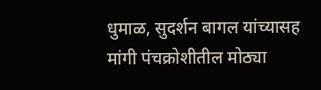धुमाळ, सुदर्शन बागल यांच्यासह मांगी पंचक्रोशीतील मोठ्या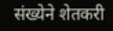संख्येने शेतकरी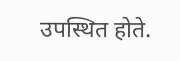उपस्थित होते.